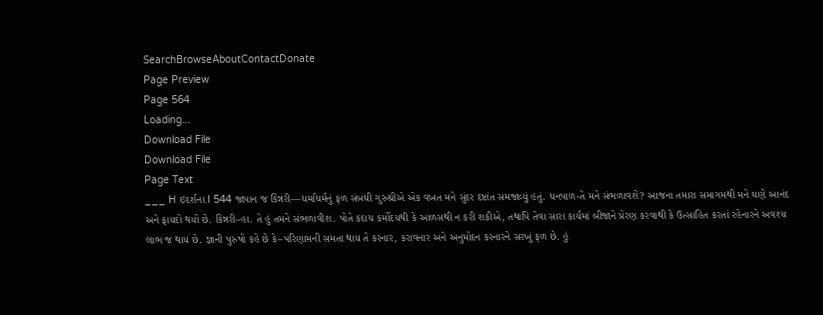SearchBrowseAboutContactDonate
Page Preview
Page 564
Loading...
Download File
Download File
Page Text
___ H ઇદર્શના I 544 જાપાન જ કિન્નરી—ધર્માધર્મનું ફળ સંબંધી ગુરુશ્રીએ એક વખત મને સુંદર દષ્ટાંત સમજાવ્યું હતું. ધનપાળ-તે મને સંભળાવશે? આજના તમારા સમાગમથી મને ઘણે આનંદ અને ફાયદો થયો છે. કિન્નરી–હા. તે હું તમને સંભળાવીશ. પોતે કદાચ કર્મોદયથી કે આળસથી ન કરી શકીએ, તથાપિ તેવા સારા કાર્યમાં બીજાને પ્રેરણ કરવાથી કે ઉત્સાહિત કરતાં રહેનારને અવશ્ય લાભ જ થાય છે. જ્ઞાની પુરુષો કહે છે કે–પરિણામની સમતા થાય તે કરનાર, કરાવનાર અને અનુમોદન કરનારને સરખું ફળ છે. હું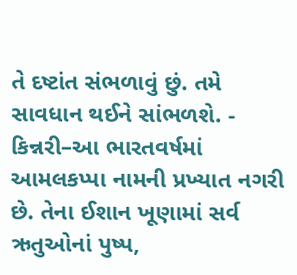તે દષ્ટાંત સંભળાવું છું. તમે સાવધાન થઈને સાંભળશે. - કિન્નરી–આ ભારતવર્ષમાં આમલકપ્પા નામની પ્રખ્યાત નગરી છે. તેના ઈશાન ખૂણામાં સર્વ ઋતુઓનાં પુષ્પ,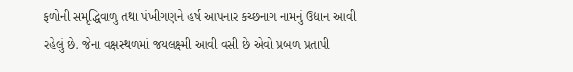ફળોની સમૃદ્ધિવાળુ તથા પંખીગણને હર્ષ આપનાર કચ્છનાગ નામનું ઉદ્યાન આવી રહેલું છે. જેના વક્ષસ્થળમાં જયલક્ષ્મી આવી વસી છે એવો પ્રબળ પ્રતાપી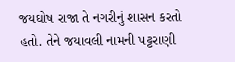જયઘોષ રાજા તે નગરીનું શાસન કરતો હતો. તેને જયાવલી નામની પટ્ટરાણી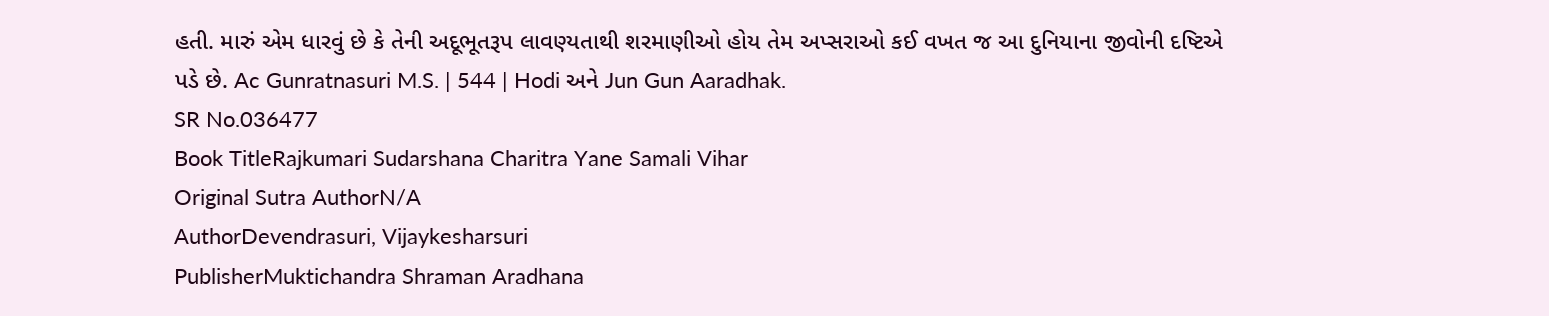હતી. મારું એમ ધારવું છે કે તેની અદૂભૂતરૂપ લાવણ્યતાથી શરમાણીઓ હોય તેમ અપ્સરાઓ કઈ વખત જ આ દુનિયાના જીવોની દષ્ટિએ પડે છે. Ac Gunratnasuri M.S. | 544 | Hodi અને Jun Gun Aaradhak.
SR No.036477
Book TitleRajkumari Sudarshana Charitra Yane Samali Vihar
Original Sutra AuthorN/A
AuthorDevendrasuri, Vijaykesharsuri
PublisherMuktichandra Shraman Aradhana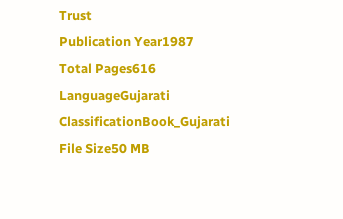Trust
Publication Year1987
Total Pages616
LanguageGujarati
ClassificationBook_Gujarati
File Size50 MB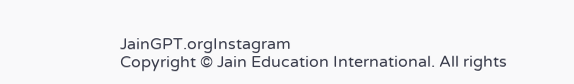JainGPT.orgInstagram
Copyright © Jain Education International. All rights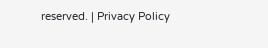reserved. | Privacy Policy